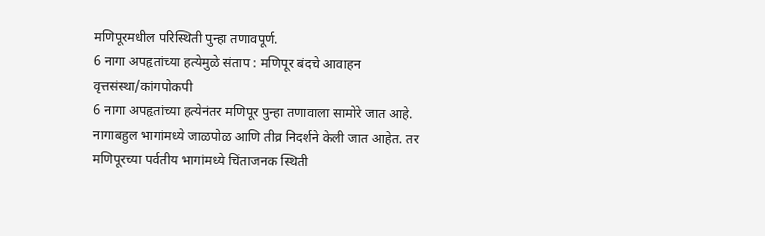मणिपूरमधील परिस्थिती पुन्हा तणावपूर्ण.
6 नागा अपहृतांच्या हत्येमुळे संताप : मणिपूर बंदचे आवाहन
वृत्तसंस्था/कांगपोकपी
6 नागा अपहृतांच्या हत्येनंतर मणिपूर पुन्हा तणावाला सामोरे जात आहे. नागाबहुल भागांमध्ये जाळपोळ आणि तीव्र निदर्शने केली जात आहेत. तर मणिपूरच्या पर्वतीय भागांमध्ये चिंताजनक स्थिती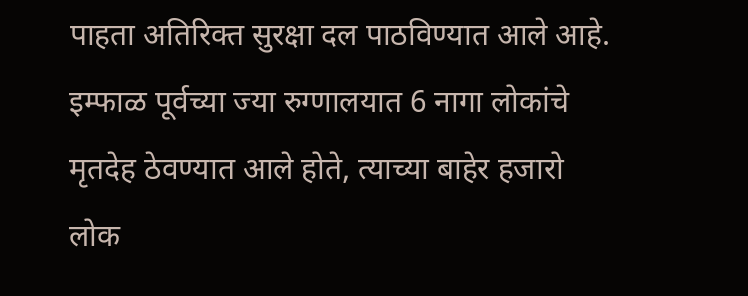पाहता अतिरिक्त सुरक्षा दल पाठविण्यात आले आहे. इम्फाळ पूर्वच्या ज्या रुग्णालयात 6 नागा लोकांचे मृतदेह ठेवण्यात आले होते, त्याच्या बाहेर हजारो लोक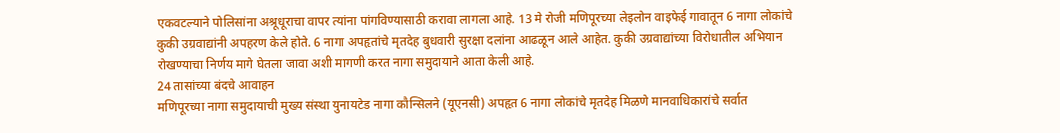एकवटल्याने पोलिसांना अश्रूधूराचा वापर त्यांना पांगविण्यासाठी करावा लागला आहे. 13 मे रोजी मणिपूरच्या लेइलोन वाइफेई गावातून 6 नागा लोकांचे कुकी उग्रवाद्यांनी अपहरण केले होते. 6 नागा अपहृतांचे मृतदेह बुधवारी सुरक्षा दलांना आढळून आले आहेत. कुकी उग्रवाद्यांच्या विरोधातील अभियान रोखण्याचा निर्णय मागे घेतला जावा अशी मागणी करत नागा समुदायाने आता केली आहे.
24 तासांच्या बंदचे आवाहन
मणिपूरच्या नागा समुदायाची मुख्य संस्था युनायटेड नागा कौन्सिलने (यूएनसी) अपहृत 6 नागा लोकांचे मृतदेह मिळणे मानवाधिकारांचे सर्वात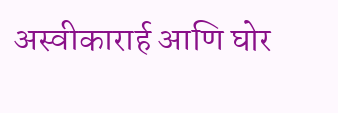अस्वीकारार्ह आणि घोर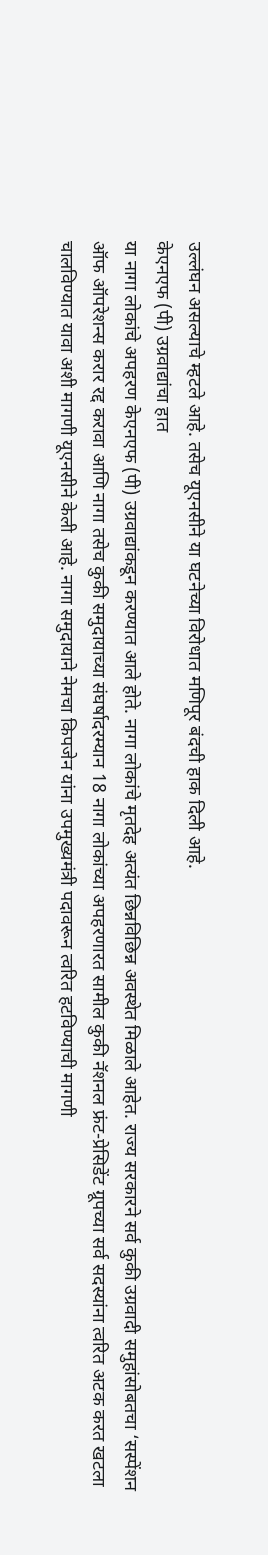उल्लंघन असल्याचे म्हटले आहे. तसेच यूएनसीने या घटनेच्या विरोधात मणिपूर बंदची हाक दिली आहे.
केएनएफ (पी) उग्रवाद्यांचा हात
या नागा लोकांचे अपहरण केएनएफ (पी) उग्रवाद्यांकडून करण्यात आले होते. नागा लोकांचे मृतदेह अत्यंत छिन्नविछिन्न अवस्थेत मिळाले आहेत. राज्य सरकारने सर्व कुकी उग्रवादी समुहांसोबतचा ‘सस्पेंशन ऑफ ऑपरेशन्स करार रद्द करावा आणि नागा तसेच कुकी समुदायाच्या संघर्षादरम्यान 18 नागा लोकांच्या अपहरणारत सामील कुकी नॅशनल फ्रंट-प्रेसिडेंट ग्रूपच्या सर्व सदस्यांना त्वरित अटक करत खटला चालविण्यात यावा अशी मागणी यूएनसीने केली आहे. नागा समुदायाने नेमचा किपजेन यांना उपमुख्यमंत्री पदावरून त्वरित हटविण्याची मागणी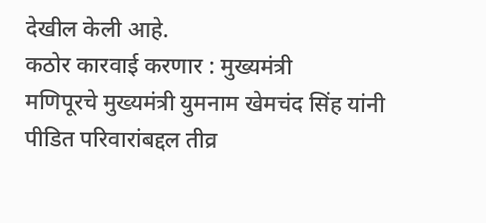देखील केली आहे.
कठोर कारवाई करणार : मुख्यमंत्री
मणिपूरचे मुख्यमंत्री युमनाम खेमचंद सिंह यांनी पीडित परिवारांबद्दल तीव्र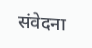संवेदना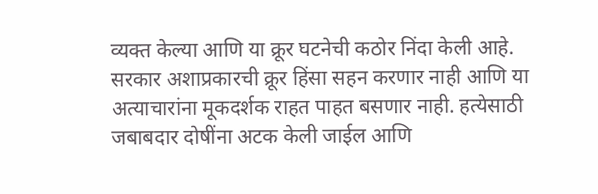व्यक्त केल्या आणि या क्रूर घटनेची कठोर निंदा केली आहे. सरकार अशाप्रकारची क्रूर हिंसा सहन करणार नाही आणि या अत्याचारांना मूकदर्शक राहत पाहत बसणार नाही. हत्येसाठी जबाबदार दोषींना अटक केली जाईल आणि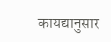कायद्यानुसार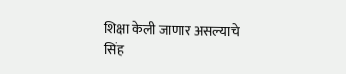शिक्षा केली जाणार असल्याचे सिंह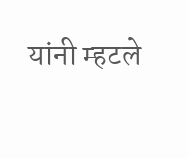यांनी म्हटले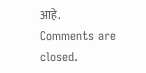आहे.
Comments are closed.